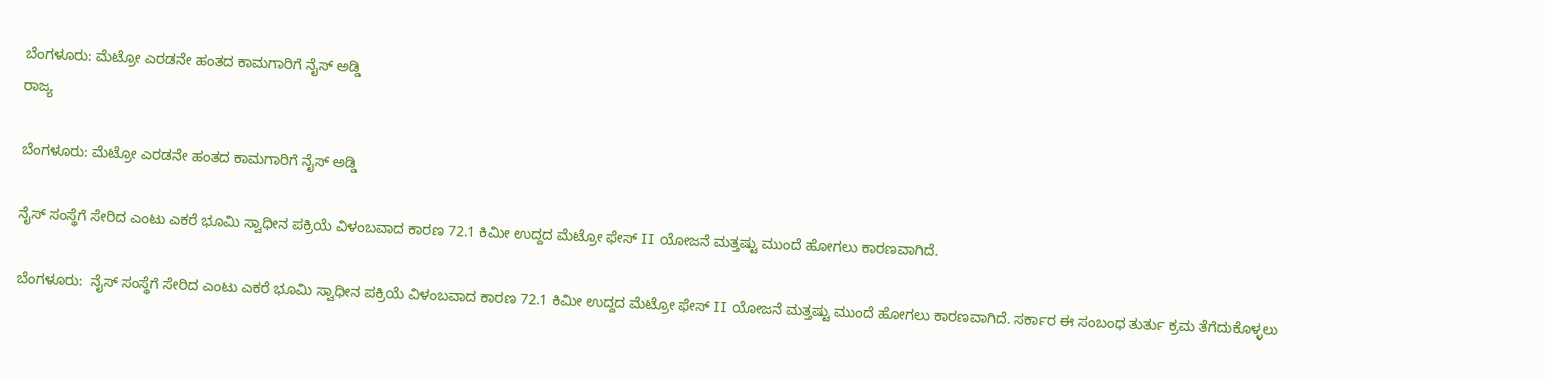ಬೆಂಗಳೂರು: ಮೆಟ್ರೋ ಎರಡನೇ ಹಂತದ ಕಾಮಗಾರಿಗೆ ನೈಸ್ ಅಡ್ಡಿ
ರಾಜ್ಯ

ಬೆಂಗಳೂರು: ಮೆಟ್ರೋ ಎರಡನೇ ಹಂತದ ಕಾಮಗಾರಿಗೆ ನೈಸ್ ಅಡ್ಡಿ

ನೈಸ್ ಸಂಸ್ಥೆಗೆ ಸೇರಿದ ಎಂಟು ಎಕರೆ ಭೂಮಿ ಸ್ವಾಧೀನ ಪಕ್ರಿಯೆ ವಿಳಂಬವಾದ ಕಾರಣ 72.1 ಕಿಮೀ ಉದ್ದದ ಮೆಟ್ರೋ ಫೇಸ್ II ಯೋಜನೆ ಮತ್ತಷ್ಟು ಮುಂದೆ ಹೋಗಲು ಕಾರಣವಾಗಿದೆ.

ಬೆಂಗಳೂರು:  ನೈಸ್ ಸಂಸ್ಥೆಗೆ ಸೇರಿದ ಎಂಟು ಎಕರೆ ಭೂಮಿ ಸ್ವಾಧೀನ ಪಕ್ರಿಯೆ ವಿಳಂಬವಾದ ಕಾರಣ 72.1 ಕಿಮೀ ಉದ್ದದ ಮೆಟ್ರೋ ಫೇಸ್ II ಯೋಜನೆ ಮತ್ತಷ್ಟು ಮುಂದೆ ಹೋಗಲು ಕಾರಣವಾಗಿದೆ. ಸರ್ಕಾರ ಈ ಸಂಬಂಧ ತುರ್ತು ಕ್ರಮ ತೆಗೆದುಕೊಳ್ಳಲು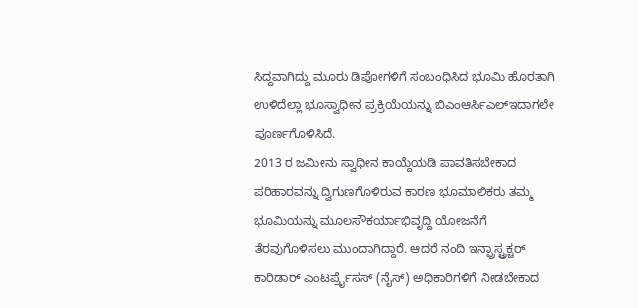ಸಿದ್ದವಾಗಿದ್ದು ಮೂರು ಡಿಪೋಗಳಿಗೆ ಸಂಬಂಧಿಸಿದ ಭೂಮಿ ಹೊರತಾಗಿ ಉಳಿದೆಲ್ಲಾ ಭೂಸ್ವಾಧೀನ ಪ್ರಕ್ರಿಯೆಯನ್ನು ಬಿಎಂಆರ್ಸಿಎಲ್ಇದಾಗಲೇ ಪೂರ್ಣಗೊಳಿಸಿದೆ.
2013 ರ ಜಮೀನು ಸ್ವಾಧೀನ ಕಾಯ್ದೆಯಡಿ ಪಾವತಿಸಬೇಕಾದ ಪರಿಹಾರವನ್ನು ದ್ವಿಗುಣಗೊಳಿರುವ ಕಾರಣ ಭೂಮಾಲಿಕರು ತಮ್ಮ ಭೂಮಿಯನ್ನು ಮೂಲಸೌಕರ್ಯಾಭಿವೃದ್ದಿ ಯೋಜನೆಗೆ ತೆರವುಗೊಳಿಸಲು ಮುಂದಾಗಿದ್ದಾರೆ. ಆದರೆ ನಂದಿ ಇನ್ಫ್ರಾಸ್ಟ್ರಕ್ಚರ್ ಕಾರಿಡಾರ್ ಎಂಟರ್ಪ್ರೈಸಸ್ (ನೈಸ್) ಅಧಿಕಾರಿಗಳಿಗೆ ನೀಡಬೇಕಾದ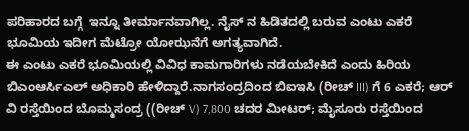ಪರಿಹಾರದ ಬಗ್ಗೆ  ಇನ್ನೂ ತೀರ್ಮಾನವಾಗಿಲ್ಲ. ನೈಸ್ ನ ಹಿಡಿತದಲ್ಲಿ ಬರುವ ಎಂಟು ಎಕರೆ ಭೂಮಿಯ ಇದೀಗ ಮೆಟ್ರೋ ಯೋಝನೆಗೆ ಅಗತ್ಯವಾಗಿದೆ.
ಈ ಎಂಟು ಎಕರೆ ಭೂಮಿಯಲ್ಲಿ ವಿವಿಧ ಕಾಮಗಾರಿಗಳು ನಡೆಯಬೇಕಿದೆ ಎಂದು ಹಿರಿಯ  ಬಿಎಂಆರ್ಸಿಎಲ್ ಅಧಿಕಾರಿ ಹೇಳಿದ್ದಾರೆ.ನಾಗಸಂದ್ರದಿಂದ ಬಿಐಇಸಿ (ರೀಚ್ III) ಗೆ 6 ಎಕರೆ; ಆರ್ ವಿ ರಸ್ತೆಯಿಂದ ಬೊಮ್ಮಸಂದ್ರ ((ರೀಚ್ V) 7,800 ಚದರ ಮೀಟರ್; ಮೈಸೂರು ರಸ್ತೆಯಿಂದ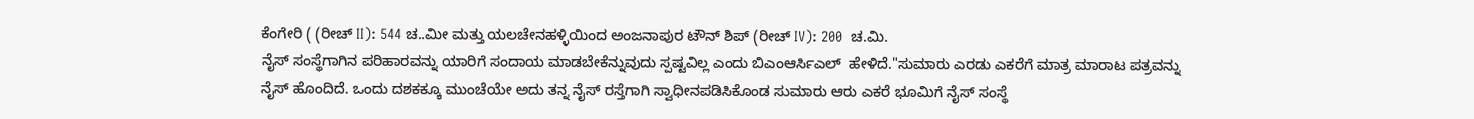ಕೆಂಗೇರಿ ( (ರೀಚ್ II): 544 ಚ..ಮೀ ಮತ್ತು ಯಲಚೇನಹಳ್ಳಿಯಿಂದ ಅಂಜನಾಪುರ ಟೌನ್ ಶಿಪ್ (ರೀಚ್ IV): 200  ಚ.ಮಿ.
ನೈಸ್ ಸಂಸ್ಥೆಗಾಗಿನ ಪರಿಹಾರವನ್ನು ಯಾರಿಗೆ ಸಂದಾಯ ಮಾಡಬೇಕೆನ್ನುವುದು ಸ್ಪಷ್ಟವಿಲ್ಲ ಎಂದು ಬಿಎಂಆರ್ಸಿಎಲ್  ಹೇಳಿದೆ."ಸುಮಾರು ಎರಡು ಎಕರೆಗೆ ಮಾತ್ರ ಮಾರಾಟ ಪತ್ರವನ್ನು ನೈಸ್ ಹೊಂದಿದೆ. ಒಂದು ದಶಕಕ್ಕೂ ಮುಂಚೆಯೇ ಅದು ತನ್ನ ನೈಸ್ ರಸ್ತೆಗಾಗಿ ಸ್ವಾಧೀನಪಡಿಸಿಕೊಂಡ ಸುಮಾರು ಆರು ಎಕರೆ ಭೂಮಿಗೆ ನೈಸ್ ಸಂಸ್ಥೆ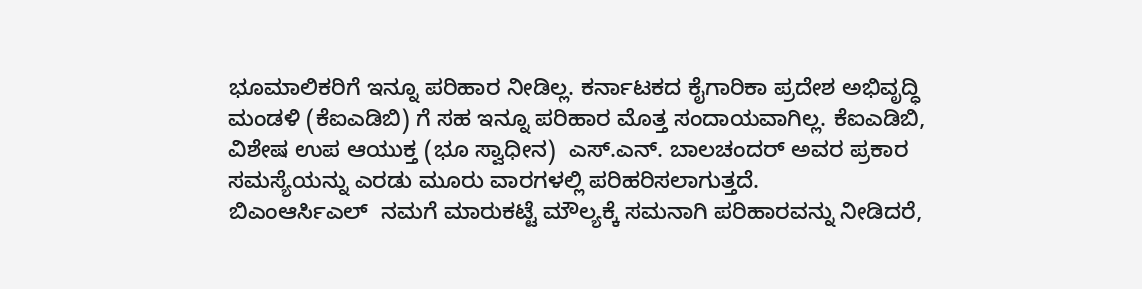ಭೂಮಾಲಿಕರಿಗೆ ಇನ್ನೂ ಪರಿಹಾರ ನೀಡಿಲ್ಲ. ಕರ್ನಾಟಕದ ಕೈಗಾರಿಕಾ ಪ್ರದೇಶ ಅಭಿವೃದ್ಧಿ ಮಂಡಳಿ (ಕೆಐಎಡಿಬಿ) ಗೆ ಸಹ ಇನ್ನೂ ಪರಿಹಾರ ಮೊತ್ತ ಸಂದಾಯವಾಗಿಲ್ಲ. ಕೆಐಎಡಿಬಿ, ವಿಶೇಷ ಉಪ ಆಯುಕ್ತ (ಭೂ ಸ್ವಾಧೀನ)  ಎಸ್.ಎನ್. ಬಾಲಚಂದರ್ ಅವರ ಪ್ರಕಾರ ಸಮಸ್ಯೆಯನ್ನು ಎರಡು ಮೂರು ವಾರಗಳಲ್ಲಿ ಪರಿಹರಿಸಲಾಗುತ್ತದೆ.
ಬಿಎಂಆರ್ಸಿಎಲ್  ನಮಗೆ ಮಾರುಕಟ್ಟೆ ಮೌಲ್ಯಕ್ಕೆ ಸಮನಾಗಿ ಪರಿಹಾರವನ್ನು ನೀಡಿದರೆ,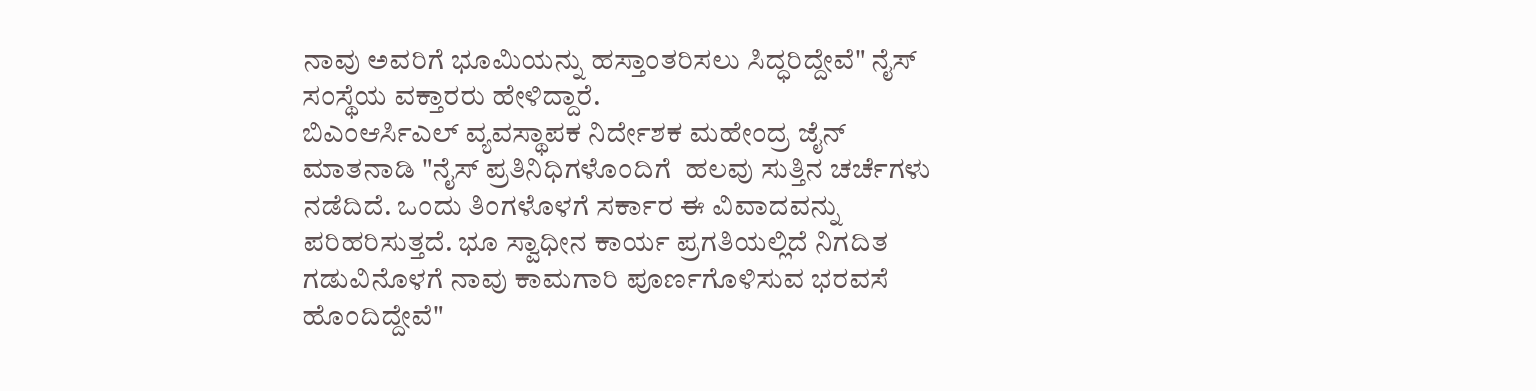ನಾವು ಅವರಿಗೆ ಭೂಮಿಯನ್ನು ಹಸ್ತಾಂತರಿಸಲು ಸಿದ್ಧರಿದ್ದೇವೆ" ನೈಸ್ ಸಂಸ್ಥೆಯ ವಕ್ತಾರರು ಹೇಳಿದ್ದಾರೆ.
ಬಿಎಂಆರ್ಸಿಎಲ್ ವ್ಯವಸ್ಥಾಪಕ ನಿರ್ದೇಶಕ ಮಹೇಂದ್ರ ಜೈನ್ ಮಾತನಾಡಿ "ನೈಸ್ ಪ್ರತಿನಿಧಿಗಳೊಂದಿಗೆ  ಹಲವು ಸುತ್ತಿನ ಚರ್ಚೆಗಳು ನಡೆದಿದೆ. ಒಂದು ತಿಂಗಳೊಳಗೆ ಸರ್ಕಾರ ಈ ವಿವಾದವನ್ನು ಪರಿಹರಿಸುತ್ತದೆ. ಭೂ ಸ್ವಾಧೀನ ಕಾರ್ಯ ಪ್ರಗತಿಯಲ್ಲಿದೆ ನಿಗದಿತ ಗಡುವಿನೊಳಗೆ ನಾವು ಕಾಮಗಾರಿ ಪೂರ್ಣಗೊಳಿಸುವ ಭರವಸೆ ಹೊಂದಿದ್ದೇವೆ"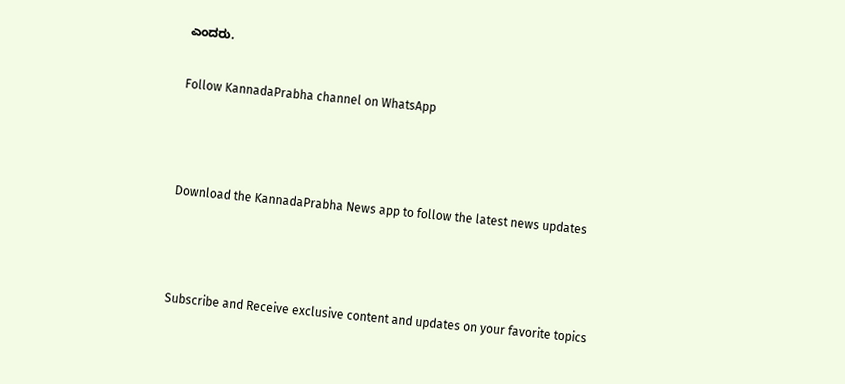ಎಂದರು.

Follow KannadaPrabha channel on WhatsApp



Download the KannadaPrabha News app to follow the latest news updates



Subscribe and Receive exclusive content and updates on your favorite topics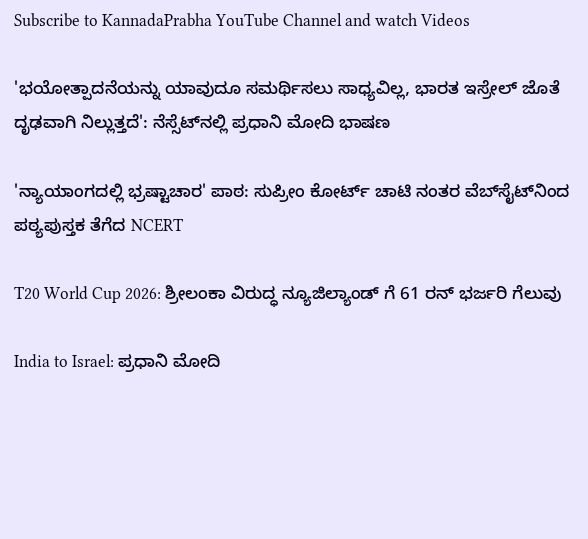Subscribe to KannadaPrabha YouTube Channel and watch Videos

'ಭಯೋತ್ಪಾದನೆಯನ್ನು ಯಾವುದೂ ಸಮರ್ಥಿಸಲು ಸಾಧ್ಯವಿಲ್ಲ, ಭಾರತ ಇಸ್ರೇಲ್ ಜೊತೆ ದೃಢವಾಗಿ ನಿಲ್ಲುತ್ತದೆ': ನೆಸ್ಸೆಟ್‌ನಲ್ಲಿ ಪ್ರಧಾನಿ ಮೋದಿ ಭಾಷಣ

'ನ್ಯಾಯಾಂಗದಲ್ಲಿ ಭ್ರಷ್ಟಾಚಾರ' ಪಾಠ: ಸುಪ್ರೀಂ ಕೋರ್ಟ್ ಚಾಟಿ ನಂತರ ವೆಬ್‌ಸೈಟ್‌ನಿಂದ ಪಠ್ಯಪುಸ್ತಕ ತೆಗೆದ NCERT

T20 World Cup 2026: ಶ್ರೀಲಂಕಾ ವಿರುದ್ಧ ನ್ಯೂಜಿಲ್ಯಾಂಡ್ ಗೆ 61 ರನ್ ಭರ್ಜರಿ ಗೆಲುವು

India to Israel: ಪ್ರಧಾನಿ ಮೋದಿ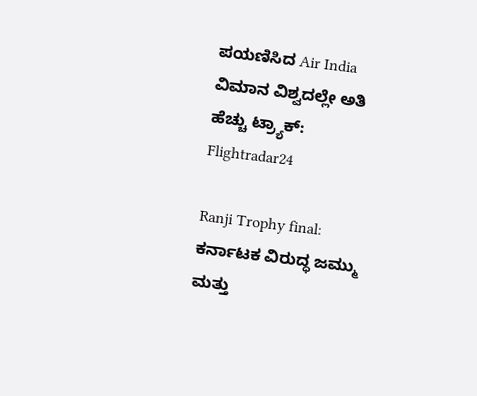ಪಯಣಿಸಿದ Air India ವಿಮಾನ ವಿಶ್ವದಲ್ಲೇ ಅತಿ ಹೆಚ್ಚು ಟ್ರ್ಯಾಕ್: Flightradar24

Ranji Trophy final: ಕರ್ನಾಟಕ ವಿರುದ್ಧ ಜಮ್ಮು ಮತ್ತು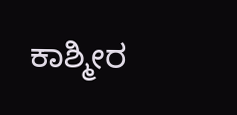ಕಾಶ್ಮೀರ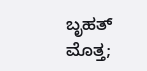ಬೃಹತ್ ಮೊತ್ತ;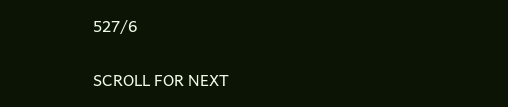527/6

SCROLL FOR NEXT